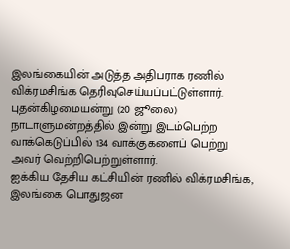இலங்கையின் அடுத்த அதிபராக ரணில் விக்ரமசிங்க தெரிவுசெய்யப்பட்டுள்ளார்.
புதன்கிழமையன்று (20 ஜூலை) நாடாளுமன்றத்தில் இன்று இடம்பெற்ற வாக்கெடுப்பில் 134 வாக்குகளைப் பெற்று அவர் வெற்றிபெற்றுள்ளார்.
ஐக்கிய தேசிய கட்சியின் ரணில் விக்ரமசிங்க, இலங்கை பொதுஜன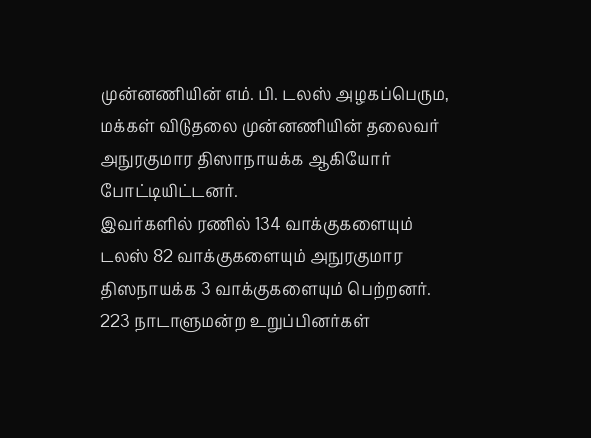முன்னணியின் எம். பி. டலஸ் அழகப்பெரும, மக்கள் விடுதலை முன்னணியின் தலைவர் அநுரகுமார திஸாநாயக்க ஆகியோர் போட்டியிட்டனர்.
இவர்களில் ரணில் 134 வாக்குகளையும் டலஸ் 82 வாக்குகளையும் அநுரகுமார திஸநாயக்க 3 வாக்குகளையும் பெற்றனர்.
223 நாடாளுமன்ற உறுப்பினர்கள்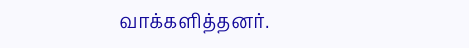வாக்களித்தனர்.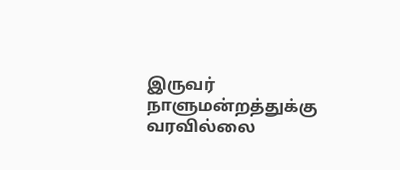இருவர் நாளுமன்றத்துக்கு வரவில்லை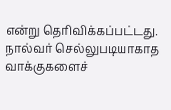என்று தெரிவிக்கப்பட்டது.
நால்வர் செல்லுபடியாகாத வாக்குகளைச்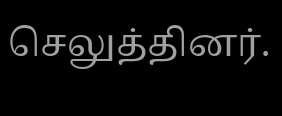செலுத்தினர்.